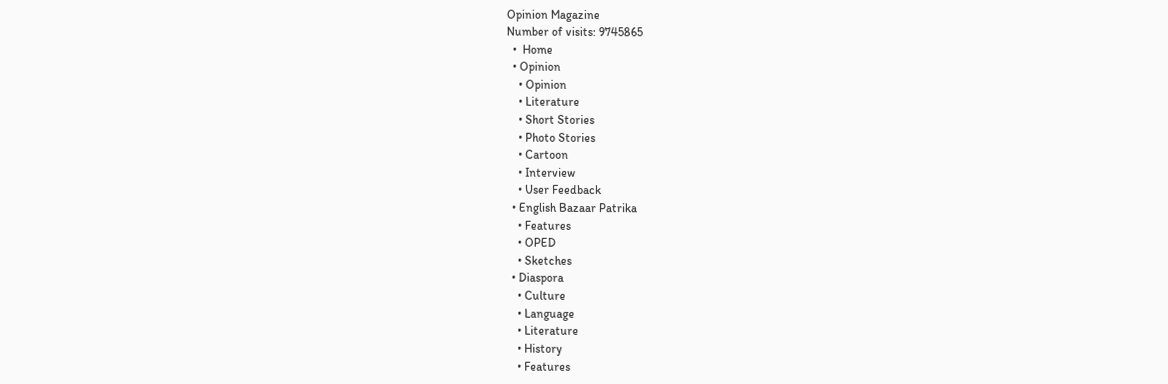Opinion Magazine
Number of visits: 9745865
  •  Home
  • Opinion
    • Opinion
    • Literature
    • Short Stories
    • Photo Stories
    • Cartoon
    • Interview
    • User Feedback
  • English Bazaar Patrika
    • Features
    • OPED
    • Sketches
  • Diaspora
    • Culture
    • Language
    • Literature
    • History
    • Features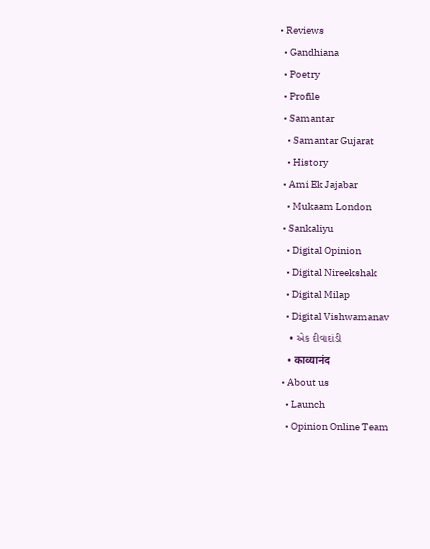• Reviews
  • Gandhiana
  • Poetry
  • Profile
  • Samantar
    • Samantar Gujarat
    • History
  • Ami Ek Jajabar
    • Mukaam London
  • Sankaliyu
    • Digital Opinion
    • Digital Nireekshak
    • Digital Milap
    • Digital Vishwamanav
    • એક દીવાદાંડી
    • काव्यानंद
  • About us
    • Launch
    • Opinion Online Team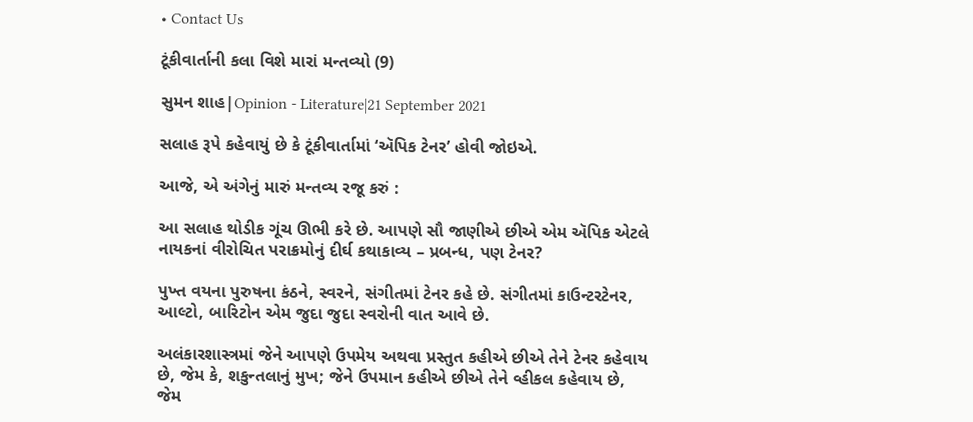• Contact Us

ટૂંકીવાર્તાની કલા વિશે મારાં મન્તવ્યો (9)

સુમન શાહ|Opinion - Literature|21 September 2021

સલાહ રૂપે કહેવાયું છે કે ટૂંકીવાર્તામાં ‘ઍપિક ટેનર’ હોવી જોઇએ.

આજે, એ અંગેનું મારું મન્તવ્ય રજૂ કરું :

આ સલાહ થોડીક ગૂંચ ઊભી કરે છે. આપણે સૌ જાણીએ છીએ એમ ઍપિક એટલે નાયકનાં વીરોચિત પરાક્રમોનું દીર્ઘ કથાકાવ્ય – પ્રબન્ધ, પણ ટેનર?

પુખ્ત વયના પુરુષના કંઠને, સ્વરને, સંગીતમાં ટેનર કહે છે. સંગીતમાં કાઉન્ટરટેનર, આલ્ટો, બારિટોન એમ જુદા જુદા સ્વરોની વાત આવે છે.

અલંકારશાસ્ત્રમાં જેને આપણે ઉપમેય અથવા પ્રસ્તુત કહીએ છીએ તેને ટેનર કહેવાય છે, જેમ કે, શકુન્તલાનું મુખ; જેને ઉપમાન કહીએ છીએ તેને વ્હીકલ કહેવાય છે, જેમ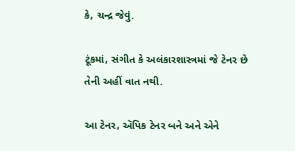કે, ચન્દ્ર જેવું.

ટૂંકમાં, સંગીત કે અલંકારશાસ્ત્રમાં જે ટેનર છે તેની અહીં વાત નથી.

આ ટેનર, ઍપિક ટેનર બને અને એને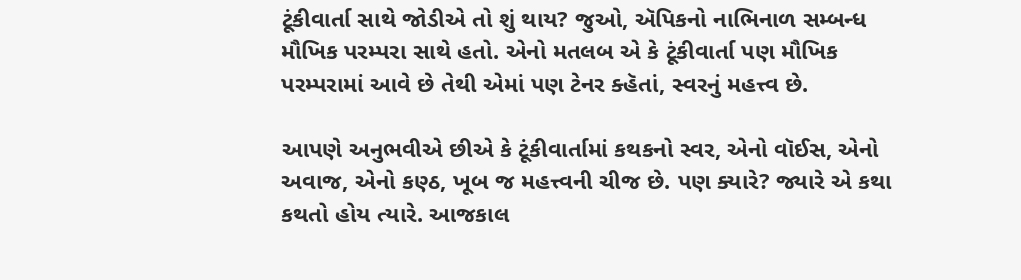ટૂંકીવાર્તા સાથે જોડીએ તો શું થાય? જુઓ, ઍપિકનો નાભિનાળ સમ્બન્ધ મૌખિક પરમ્પરા સાથે હતો. એનો મતલબ એ કે ટૂંકીવાર્તા પણ મૌખિક પરમ્પરામાં આવે છે તેથી એમાં પણ ટેનર ક્હૅતાં, સ્વરનું મહત્ત્વ છે.

આપણે અનુભવીએ છીએ કે ટૂંકીવાર્તામાં કથકનો સ્વર, એનો વૉઈસ, એનો અવાજ, એનો કણ્ઠ, ખૂબ જ મહત્ત્વની ચીજ છે. પણ ક્યારે? જ્યારે એ કથા કથતો હોય ત્યારે. આજકાલ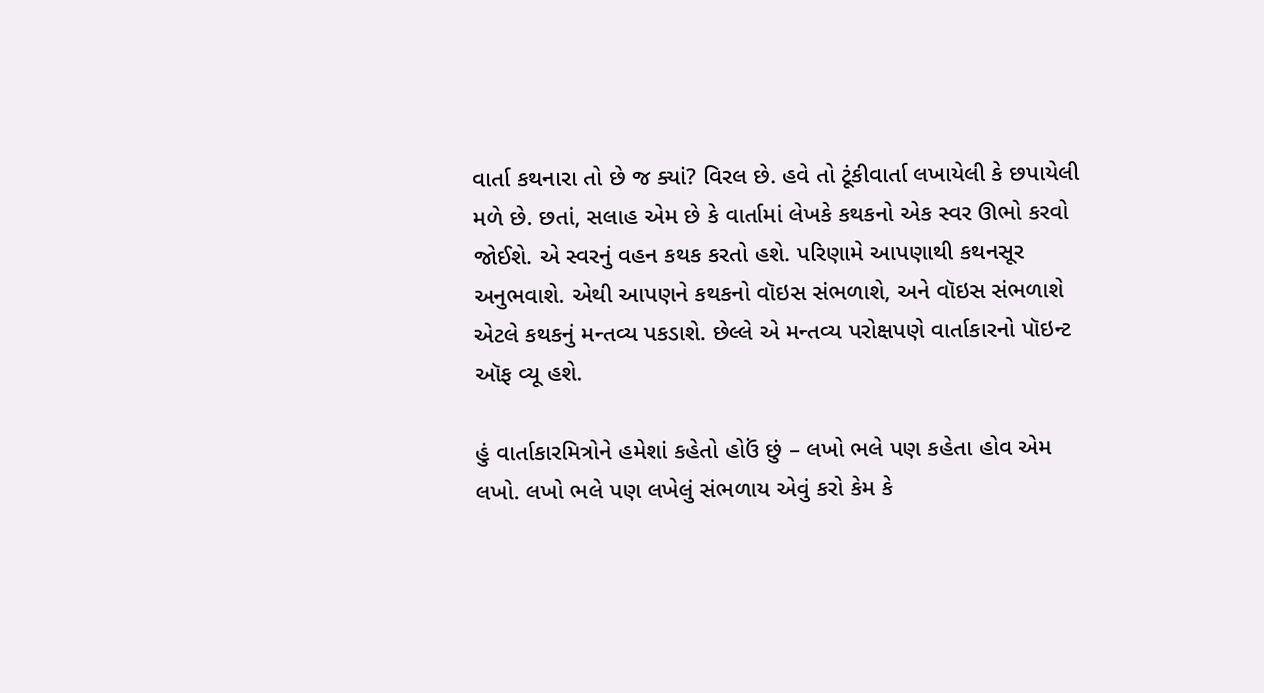વાર્તા કથનારા તો છે જ ક્યાં? વિરલ છે. હવે તો ટૂંકીવાર્તા લખાયેલી કે છપાયેલી મળે છે. છતાં, સલાહ એમ છે કે વાર્તામાં લેખકે કથકનો એક સ્વર ઊભો કરવો જોઈશે. એ સ્વરનું વહન કથક કરતો હશે. પરિણામે આપણાથી કથનસૂર અનુભવાશે. એથી આપણને કથકનો વૉઇસ સંભળાશે, અને વૉઇસ સંભળાશે એટલે કથકનું મન્તવ્ય પકડાશે. છેલ્લે એ મન્તવ્ય પરોક્ષપણે વાર્તાકારનો પૉઇન્ટ ઑફ વ્યૂ હશે.

હું વાર્તાકારમિત્રોને હમેશાં કહેતો હોઉં છું – લખો ભલે પણ કહેતા હોવ એમ લખો. લખો ભલે પણ લખેલું સંભળાય એવું કરો કેમ કે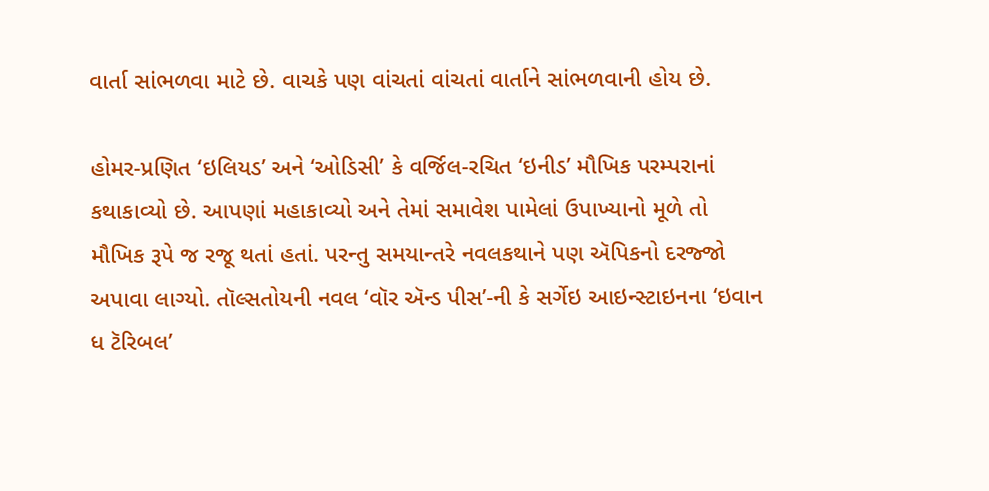વાર્તા સાંભળવા માટે છે. વાચકે પણ વાંચતાં વાંચતાં વાર્તાને સાંભળવાની હોય છે.

હોમર-પ્રણિત ‘ઇલિયડ’ અને ‘ઓડિસી’ કે વર્જિલ-રચિત ‘ઇનીડ’ મૌખિક પરમ્પરાનાં કથાકાવ્યો છે. આપણાં મહાકાવ્યો અને તેમાં સમાવેશ પામેલાં ઉપાખ્યાનો મૂળે તો મૌખિક રૂપે જ રજૂ થતાં હતાં. પરન્તુ સમયાન્તરે નવલકથાને પણ ઍપિકનો દરજ્જો અપાવા લાગ્યો. તૉલ્સતોયની નવલ ‘વૉર ઍન્ડ પીસ’-ની કે સર્ગેઇ આઇન્સ્ટાઇનના ‘ઇવાન ધ ટૅરિબલ’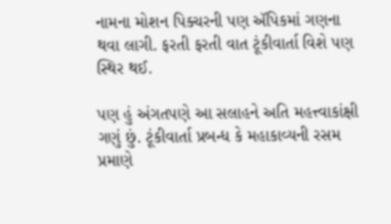નામના મોશન પિક્ચરની પણ ઍપિકમાં ગણના થવા લાગી. ફરતી ફરતી વાત ટૂંકીવાર્તા વિશે પણ સ્થિર થઈ.

પણ હું અંગતપણે આ સલાહને અતિ મહત્ત્વાકાંક્ષી ગણું છું. ટૂંકીવાર્તા પ્રબન્ધ કે મહાકાવ્યની રસમ પ્રમાણે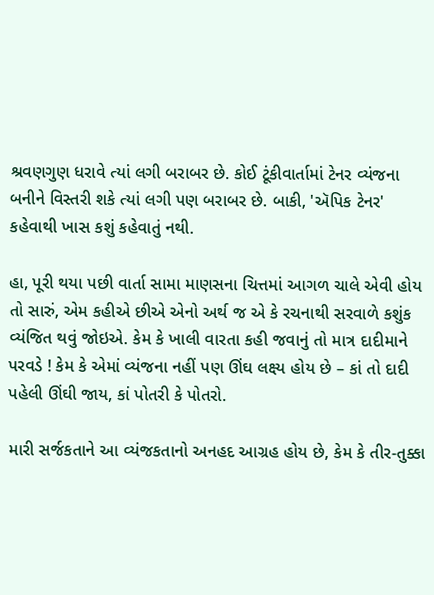શ્રવણગુણ ધરાવે ત્યાં લગી બરાબર છે. કોઈ ટૂંકીવાર્તામાં ટેનર વ્યંજના બનીને વિસ્તરી શકે ત્યાં લગી પણ બરાબર છે. બાકી, 'ઍપિક ટેનર' કહેવાથી ખાસ કશું કહેવાતું નથી.

હા, પૂરી થયા પછી વાર્તા સામા માણસના ચિત્તમાં આગળ ચાલે એવી હોય તો સારું, એમ કહીએ છીએ એનો અર્થ જ એ કે રચનાથી સરવાળે કશુંક વ્યંજિત થવું જોઇએ. કેમ કે ખાલી વારતા કહી જવાનું તો માત્ર દાદીમાને પરવડે ! કેમ કે એમાં વ્યંજના નહીં પણ ઊંઘ લક્ષ્ય હોય છે – કાં તો દાદી પહેલી ઊંઘી જાય, કાં પોતરી કે પોતરો.

મારી સર્જકતાને આ વ્યંજકતાનો અનહદ આગ્રહ હોય છે, કેમ કે તીર-તુક્કા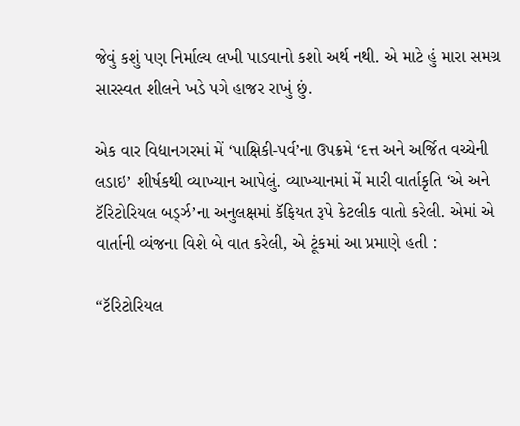જેવું કશું પણ નિર્માલ્ય લખી પાડવાનો કશો અર્થ નથી. એ માટે હું મારા સમગ્ર સારસ્વત શીલને ખડે પગે હાજર રાખું છું.

એક વાર વિદ્યાનગરમાં મેં ‘પાક્ષિકી-પર્વ’ના ઉપક્રમે ‘દત્ત અને અર્જિત વચ્ચેની લડાઇ’ શીર્ષકથી વ્યાખ્યાન આપેલું. વ્યાખ્યાનમાં મેં મારી વાર્તાકૃતિ ‘એ અને ટૅરિટોરિયલ બર્ડ્ઝ’ના અનુલક્ષમાં કૅફિયત રૂપે કેટલીક વાતો કરેલી. એમાં એ વાર્તાની વ્યંજના વિશે બે વાત કરેલી, એ ટૂંકમાં આ પ્રમાણે હતી :

“ટૅરિટોરિયલ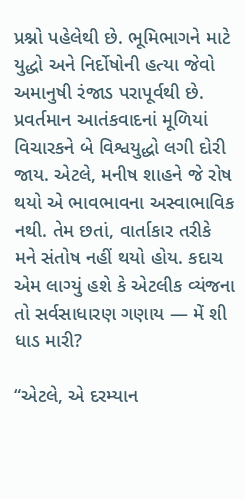પ્રશ્નો પહેલેથી છે. ભૂમિભાગને માટે યુદ્ધો અને નિર્દોષોની હત્યા જેવો અમાનુષી રંજાડ પરાપૂર્વથી છે. પ્રવર્તમાન આતંકવાદનાં મૂળિયાં વિચારકને બે વિશ્વયુદ્ધો લગી દોરી જાય. એટલે, મનીષ શાહને જે રોષ થયો એ ભાવભાવના અસ્વાભાવિક નથી. તેમ છતાં, વાર્તાકાર તરીકે મને સંતોષ નહીં થયો હોય. કદાચ એમ લાગ્યું હશે કે એટલીક વ્યંજના તો સર્વસાધારણ ગણાય — મેં શી ધાડ મારી?

“એટલે, એ દરમ્યાન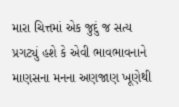મારા ચિત્તમાં એક જુદું જ સત્ય પ્રગટ્યું હશે કે એવી ભાવભાવનાને માણસના મનના અણજાણ ખૂણેથી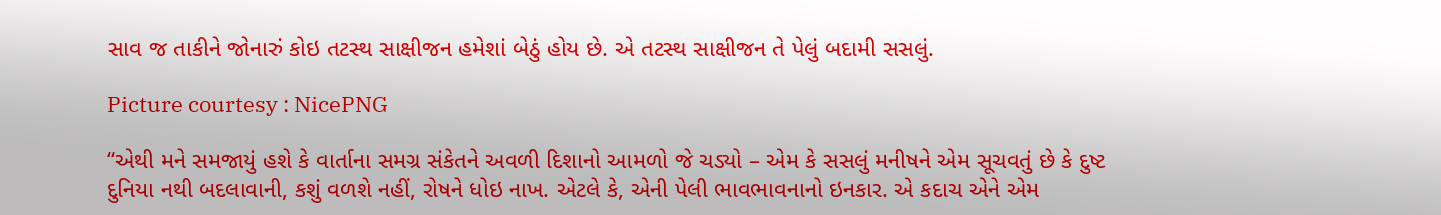સાવ જ તાકીને જોનારું કોઇ તટસ્થ સાક્ષીજન હમેશાં બેઠું હોય છે. એ તટસ્થ સાક્ષીજન તે પેલું બદામી સસલું.

Picture courtesy : NicePNG

“એથી મને સમજાયું હશે કે વાર્તાના સમગ્ર સંકેતને અવળી દિશાનો આમળો જે ચડ્યો – એમ કે સસલું મનીષને એમ સૂચવતું છે કે દુષ્ટ દુનિયા નથી બદલાવાની, કશું વળશે નહીં, રોષને ધોઇ નાખ. એટલે કે, એની પેલી ભાવભાવનાનો ઇનકાર. એ કદાચ એને એમ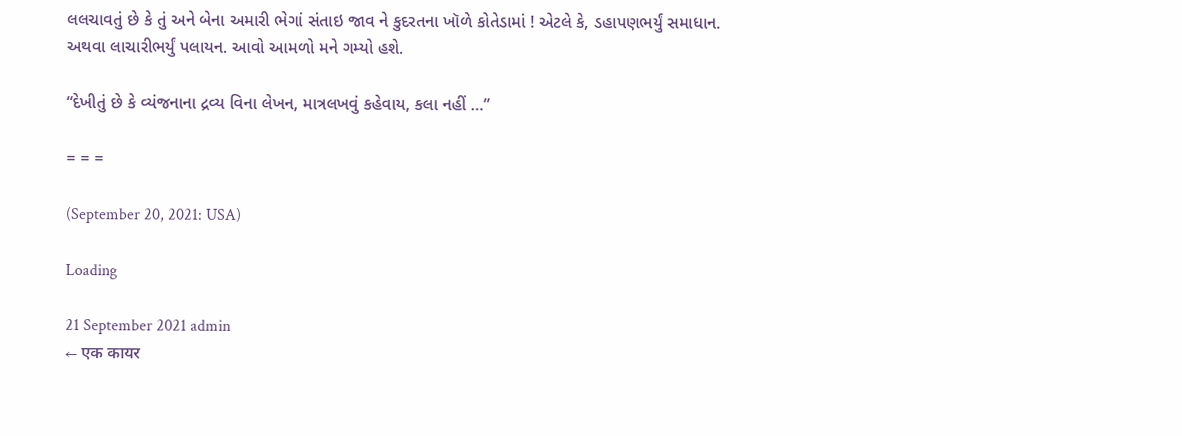લલચાવતું છે કે તું અને બેના અમારી ભેગાં સંતાઇ જાવ ને કુદરતના ખૉળે કોતેડામાં ! એટલે કે, ડહાપણભર્યું સમાધાન. અથવા લાચારીભર્યું પલાયન. આવો આમળો મને ગમ્યો હશે.

“દેખીતું છે કે વ્યંજનાના દ્રવ્ય વિના લેખન, માત્રલખવું કહેવાય, કલા નહીં …”

= = =

(September 20, 2021: USA)

Loading

21 September 2021 admin
← एक कायर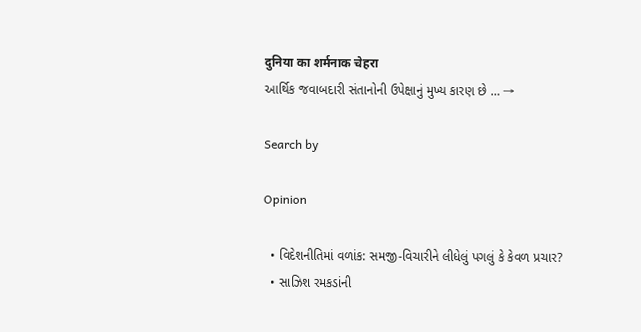दुनिया का शर्मनाक चेहरा
આર્થિક જવાબદારી સંતાનોની ઉપેક્ષાનું મુખ્ય કારણ છે … →

Search by

Opinion

  • વિદેશનીતિમાં વળાંક: સમજી-વિચારીને લીધેલું પગલું કે કેવળ પ્રચાર?
  • સાઝિશ રમકડાંની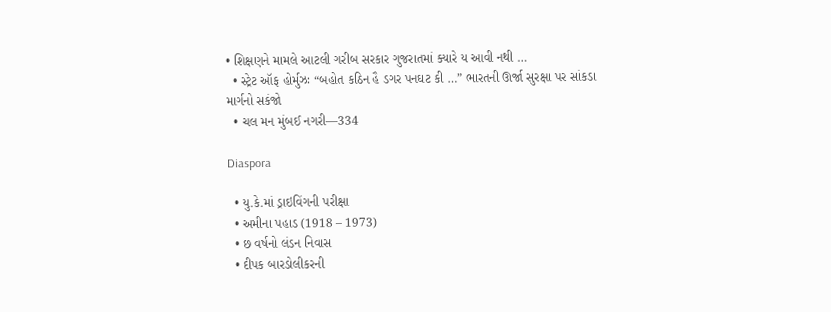• શિક્ષણને મામલે આટલી ગરીબ સરકાર ગુજરાતમાં ક્યારે ય આવી નથી …
  • સ્ટ્રેટ ઑફ હોર્મુઝઃ “બહોત કઠિન હૈ ડગર પનઘટ કી …” ભારતની ઊર્જા સુરક્ષા પર સાંકડા માર્ગનો સકંજો
  • ચલ મન મુંબઈ નગરી—334

Diaspora

  • યુ.કે.માં ડ્રાઇવિંગની પરીક્ષા
  • અમીના પહાડ (1918 – 1973)
  • છ વર્ષનો લંડન નિવાસ
  • દીપક બારડોલીકરની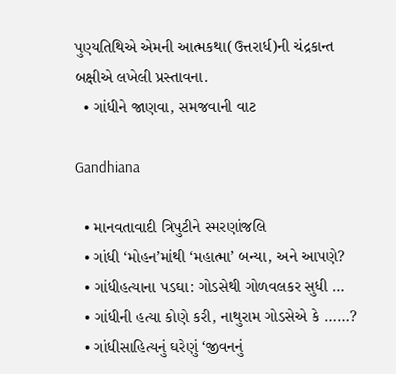પુણ્યતિથિએ એમની આત્મકથા(ઉત્તરાર્ધ)ની ચંદ્રકાન્ત બક્ષીએ લખેલી પ્રસ્તાવના.
  • ગાંધીને જાણવા, સમજવાની વાટ

Gandhiana

  • માનવતાવાદી ત્રિપુટીને સ્મરણાંજલિ
  • ગાંધી ‘મોહન’માંથી ‘મહાત્મા’ બન્યા, અને આપણે?
  • ગાંધીહત્યાના પડઘા: ગોડસેથી ગોળવલકર સુધી …
  • ગાંધીની હત્યા કોણે કરી, નાથુરામ ગોડસેએ કે ……?
  • ગાંધીસાહિત્યનું ઘરેણું ‘જીવનનું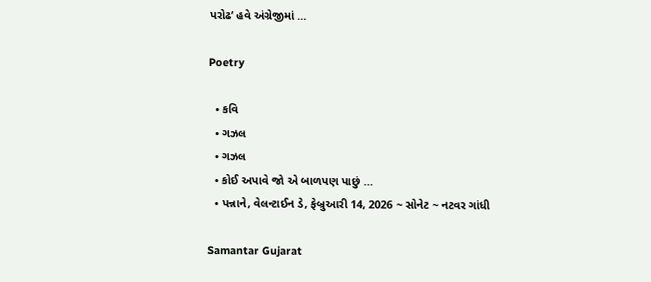પરોઢ’ હવે અંગ્રેજીમાં …

Poetry

  • કવિ
  • ગઝલ
  • ગઝલ
  • કોઈ અપાવે જો એ બાળપણ પાછું …
  • પન્નાને, વેલન્ટાઈન ડે, ફેબ્રુઆરી 14, 2026 ~ સોનેટ ~ નટવર ગાંધી

Samantar Gujarat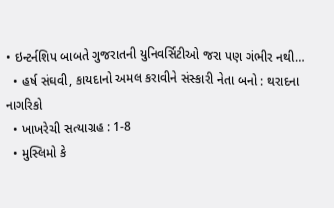• ઇન્ટર્નશિપ બાબતે ગુજરાતની યુનિવર્સિટીઓ જરા પણ ગંભીર નથી…
  • હર્ષ સંઘવી, કાયદાનો અમલ કરાવીને સંસ્કારી નેતા બનો : થરાદના નાગરિકો
  • ખાખરેચી સત્યાગ્રહ : 1-8
  • મુસ્લિમો કે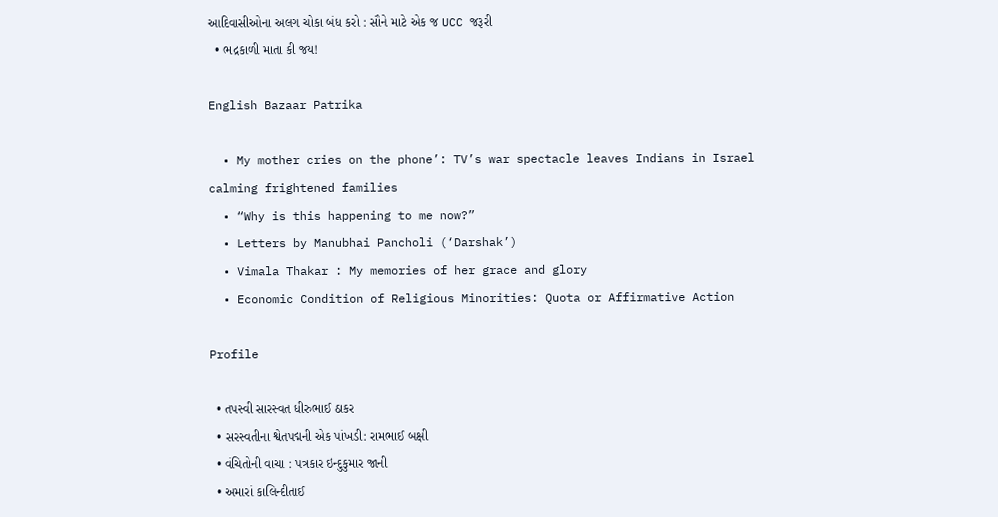આદિવાસીઓના અલગ ચોકા બંધ કરો : સૌને માટે એક જ UCC જરૂરી
  • ભદ્રકાળી માતા કી જય!

English Bazaar Patrika

  • My mother cries on the phone’: TV’s war spectacle leaves Indians in Israel calming frightened families
  • “Why is this happening to me now?”
  • Letters by Manubhai Pancholi (‘Darshak’)
  • Vimala Thakar : My memories of her grace and glory
  • Economic Condition of Religious Minorities: Quota or Affirmative Action

Profile

  • તપસ્વી સારસ્વત ધીરુભાઈ ઠાકર
  • સરસ્વતીના શ્વેતપદ્મની એક પાંખડી: રામભાઈ બક્ષી
  • વંચિતોની વાચા : પત્રકાર ઇન્દુકુમાર જાની
  • અમારાં કાલિન્દીતાઈ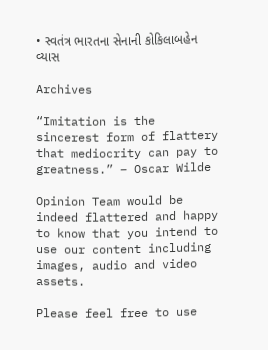• સ્વતંત્ર ભારતના સેનાની કોકિલાબહેન વ્યાસ

Archives

“Imitation is the sincerest form of flattery that mediocrity can pay to greatness.” – Oscar Wilde

Opinion Team would be indeed flattered and happy to know that you intend to use our content including images, audio and video assets.

Please feel free to use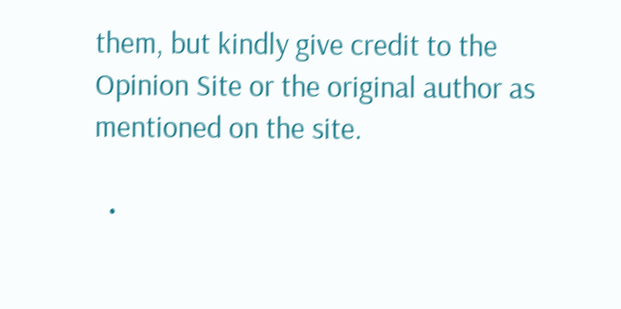them, but kindly give credit to the Opinion Site or the original author as mentioned on the site.

  •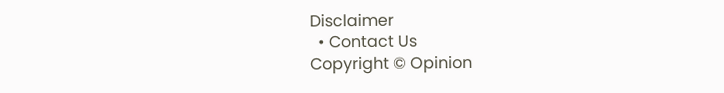Disclaimer
  • Contact Us
Copyright © Opinion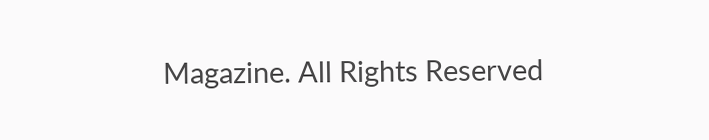Magazine. All Rights Reserved